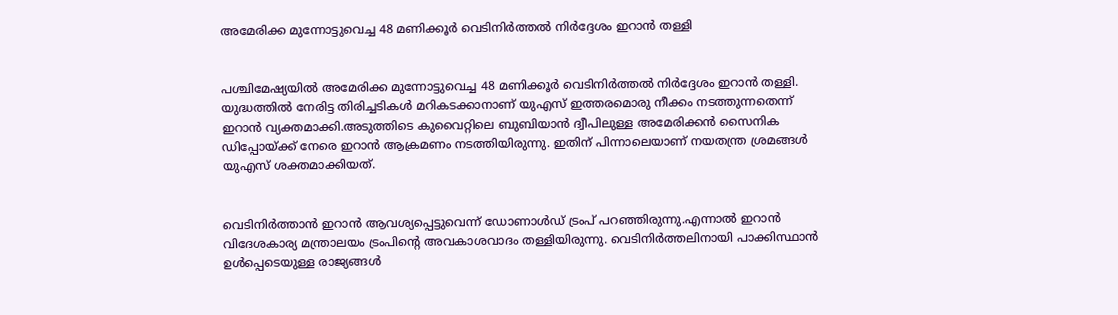അമേരിക്ക മുന്നോട്ടുവെച്ച 48 മണിക്കൂർ വെടിനിർത്തല്‍ നിർദ്ദേശം ഇറാൻ തള്ളി


പശ്ചിമേഷ്യയില്‍ അമേരിക്ക മുന്നോട്ടുവെച്ച 48 മണിക്കൂർ വെടിനിർത്തല്‍ നിർദ്ദേശം ഇറാൻ തള്ളി. യുദ്ധത്തില്‍ നേരിട്ട തിരിച്ചടികള്‍ മറികടക്കാനാണ് യുഎസ് ഇത്തരമൊരു നീക്കം നടത്തുന്നതെന്ന് ഇറാൻ വ്യക്തമാക്കി.അടുത്തിടെ കുവൈറ്റിലെ ബുബിയാൻ ദ്വീപിലുള്ള അമേരിക്കൻ സൈനിക ഡിപ്പോയ്ക്ക് നേരെ ഇറാൻ ആക്രമണം നടത്തിയിരുന്നു. ഇതിന് പിന്നാലെയാണ് നയതന്ത്ര ശ്രമങ്ങള്‍ യുഎസ് ശക്തമാക്കിയത്.


വെടിനിർത്താൻ ഇറാൻ ആവശ്യപ്പെട്ടുവെന്ന് ഡോണാള്‍ഡ് ട്രംപ് പറഞ്ഞിരുന്നു.എന്നാല്‍ ഇറാൻ വിദേശകാര്യ മന്ത്രാലയം ട്രംപിന്റെ അവകാശവാദം തള്ളിയിരുന്നു. വെടിനിർത്തലിനായി പാക്കിസ്ഥാൻ ഉള്‍പ്പെടെയുള്ള രാജ്യങ്ങള്‍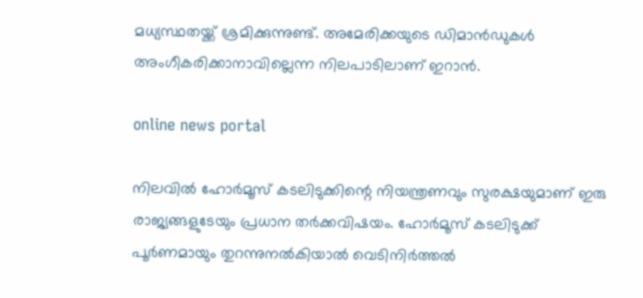മധ്യസ്ഥതയ്ക്ക് ശ്രമിക്കുന്നുണ്ട്. അമേരിക്കയുടെ ഡിമാൻഡുകള്‍ അംഗീകരിക്കാനാവില്ലെന്ന നിലപാടിലാണ് ഇറാൻ.

online news portal

നിലവില്‍ ഹോർമൂസ് കടലിടുക്കിന്റെ നിയന്ത്രണവും സുരക്ഷയുമാണ് ഇരു രാജ്യങ്ങളുടേയും പ്രധാന തർക്കവിഷയം. ഹോർമൂസ് കടലിടുക്ക് പൂർണമായും തുറന്നുനല്‍കിയാല്‍ വെടിനിർത്തല്‍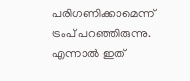പരിഗണിക്കാമെന്ന് ട്രംപ് പറഞ്ഞിരുന്നു. എന്നാല്‍ ഇത്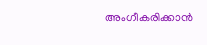അംഗീകരിക്കാൻ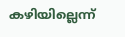കഴിയില്ലെന്ന്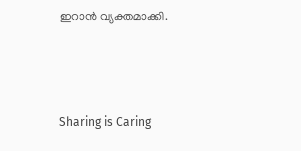ഇറാൻ വ്യക്തമാക്കി.



Sharing is Caring